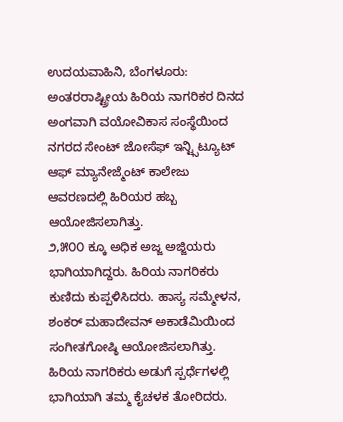ಉದಯವಾಹಿನಿ, ಬೆಂಗಳೂರು: ಅಂತರರಾಷ್ಟ್ರೀಯ ಹಿರಿಯ ನಾಗರಿಕರ ದಿನದ ಅಂಗವಾಗಿ ವಯೋವಿಕಾಸ ಸಂಸ್ಥೆಯಿಂದ ನಗರದ ಸೇಂಟ್ ಜೋಸೆಫ್ ಇನ್ಟ್ಸಿಟ್ಯೂಟ್ ಆಫ್ ಮ್ಯಾನೇಜ್ಮೆಂಟ್ ಕಾಲೇಜು ಆವರಣದಲ್ಲಿ ಹಿರಿಯರ ಹಬ್ಬ ಆಯೋಜಿಸಲಾಗಿತ್ತು.
೨,೫೦೦ ಕ್ಕೂ ಅಧಿಕ ಅಜ್ಜ ಅಜ್ಜಿಯರು ಭಾಗಿಯಾಗಿದ್ದರು. ಹಿರಿಯ ನಾಗರಿಕರು ಕುಣಿದು ಕುಪ್ಪಳಿಸಿದರು. ಹಾಸ್ಯ ಸಮ್ಮೇಳನ, ಶಂಕರ್ ಮಹಾದೇವನ್ ಅಕಾಡೆಮಿಯಿಂದ ಸಂಗೀತಗೋಷ್ಠಿ ಆಯೋಜಿಸಲಾಗಿತ್ತು. ಹಿರಿಯ ನಾಗರಿಕರು ಅಡುಗೆ ಸ್ಪರ್ಧೆಗಳಲ್ಲಿ ಭಾಗಿಯಾಗಿ ತಮ್ಮ ಕೈಚಳಕ ತೋರಿದರು.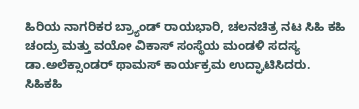ಹಿರಿಯ ನಾಗರಿಕರ ಬ್ರ್ಯಾಂಡ್ ರಾಯಭಾರಿ, ಚಲನಚಿತ್ರ ನಟ ಸಿಹಿ ಕಹಿ ಚಂದ್ರು ಮತ್ತು ವಯೋ ವಿಕಾಸ್ ಸಂಸ್ಥೆಯ ಮಂಡಳಿ ಸದಸ್ಯ ಡಾ.ಅಲೆಕ್ಸಾಂಡರ್ ಥಾಮಸ್ ಕಾರ್ಯಕ್ರಮ ಉದ್ಘಾಟಿಸಿದರು.
ಸಿಹಿಕಹಿ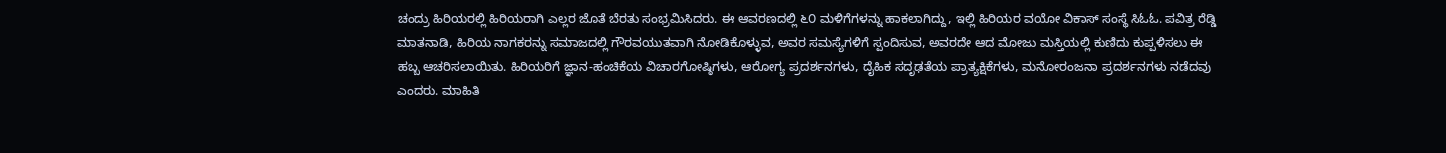ಚಂದ್ರು ಹಿರಿಯರಲ್ಲಿ ಹಿರಿಯರಾಗಿ ಎಲ್ಲರ ಜೊತೆ ಬೆರತು ಸಂಭ್ರಮಿಸಿದರು. ಈ ಆವರಣದಲ್ಲಿ ೬೦ ಮಳಿಗೆಗಳನ್ನು ಹಾಕಲಾಗಿದ್ದು, ಇಲ್ಲಿ ಹಿರಿಯರ ವಯೋ ವಿಕಾಸ್ ಸಂಸ್ಥೆ ಸಿಓಓ. ಪವಿತ್ರ ರೆಡ್ಡಿ ಮಾತನಾಡಿ, ಹಿರಿಯ ನಾಗಕರನ್ನು ಸಮಾಜದಲ್ಲಿ ಗೌರವಯುತವಾಗಿ ನೋಡಿಕೊಳ್ಳುವ, ಅವರ ಸಮಸ್ಯೆಗಳಿಗೆ ಸ್ಪಂದಿಸುವ, ಅವರದೇ ಆದ ಮೋಜು ಮಸ್ತಿಯಲ್ಲಿ ಕುಣಿದು ಕುಪ್ಪಳಿಸಲು ಈ ಹಬ್ಬ ಆಚರಿಸಲಾಯಿತು. ಹಿರಿಯರಿಗೆ ಜ್ಞಾನ-ಹಂಚಿಕೆಯ ವಿಚಾರಗೋಷ್ಠಿಗಳು, ಆರೋಗ್ಯ ಪ್ರದರ್ಶನಗಳು, ದೈಹಿಕ ಸದೃಢತೆಯ ಪ್ರಾತ್ಯಕ್ಷಿಕೆಗಳು, ಮನೋರಂಜನಾ ಪ್ರದರ್ಶನಗಳು ನಡೆದವು ಎಂದರು. ಮಾಹಿತಿ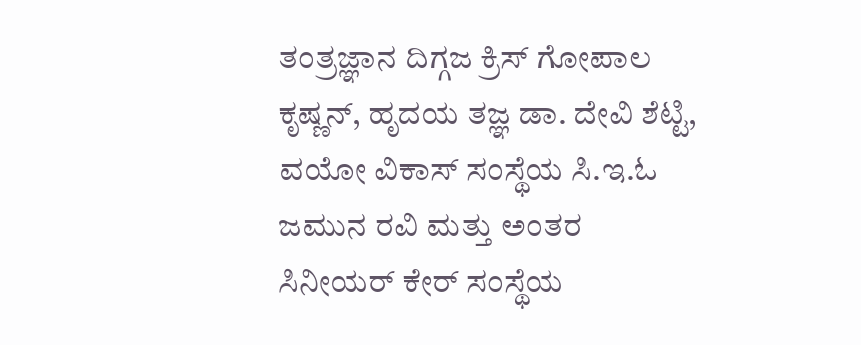ತಂತ್ರಜ್ಞಾನ ದಿಗ್ಗಜ ಕ್ರಿಸ್ ಗೋಪಾಲ ಕೃಷ್ಣನ್, ಹೃದಯ ತಜ್ಞ ಡಾ. ದೇವಿ ಶೆಟ್ಟಿ, ವಯೋ ವಿಕಾಸ್ ಸಂಸ್ಥೆಯ ಸಿ.ಇ.ಓ ಜಮುನ ರವಿ ಮತ್ತು ಅಂತರ ಸಿನೀಯರ್ ಕೇರ್ ಸಂಸ್ಥೆಯ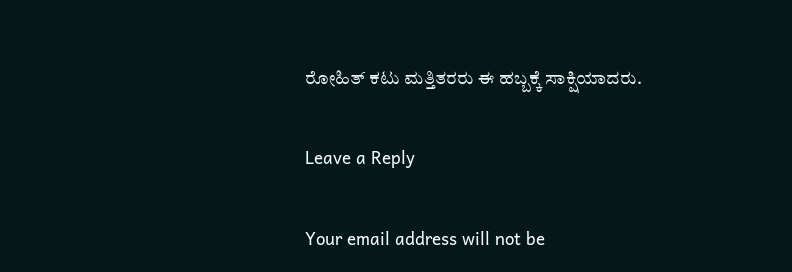ರೋಹಿತ್ ಕಟು ಮತ್ತಿತರರು ಈ ಹಬ್ಬಕ್ಕೆ ಸಾಕ್ಷಿಯಾದರು.

Leave a Reply

Your email address will not be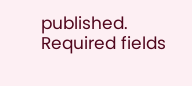published. Required fields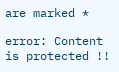are marked *

error: Content is protected !!